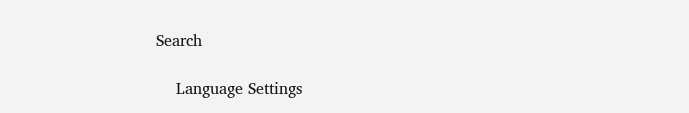Search

    Language Settings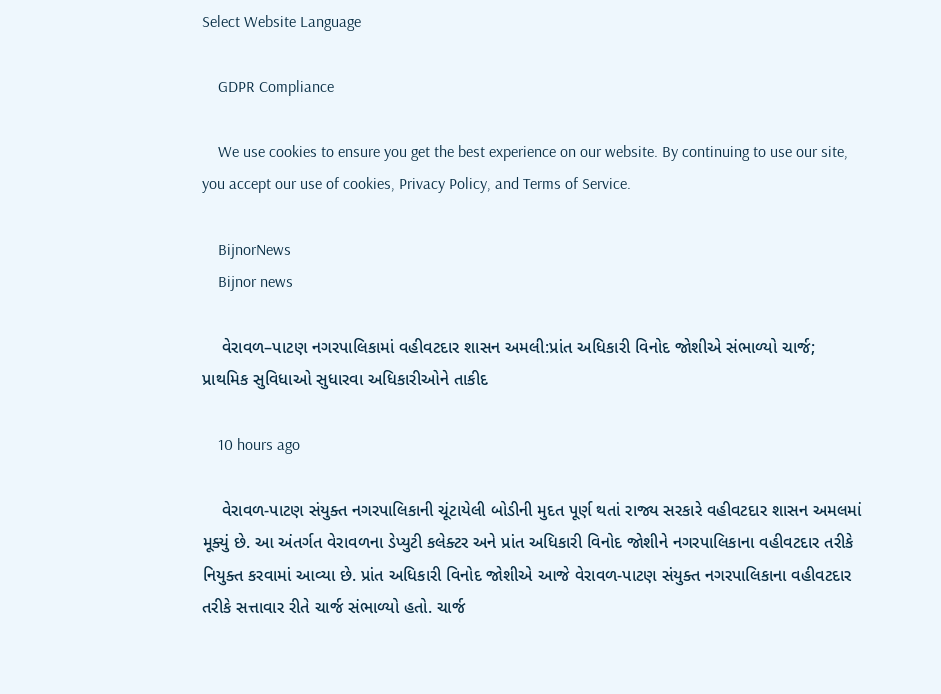Select Website Language

    GDPR Compliance

    We use cookies to ensure you get the best experience on our website. By continuing to use our site, you accept our use of cookies, Privacy Policy, and Terms of Service.

    BijnorNews
    Bijnor news

    વેરાવળ–પાટણ નગરપાલિકામાં વહીવટદાર શાસન અમલી:પ્રાંત અધિકારી વિનોદ જોશીએ સંભાળ્યો ચાર્જ; પ્રાથમિક સુવિધાઓ સુધારવા અધિકારીઓને તાકીદ

    10 hours ago

    વેરાવળ-પાટણ સંયુક્ત નગરપાલિકાની ચૂંટાયેલી બોડીની મુદત પૂર્ણ થતાં રાજ્ય સરકારે વહીવટદાર શાસન અમલમાં મૂક્યું છે. આ અંતર્ગત વેરાવળના ડેપ્યુટી કલેક્ટર અને પ્રાંત અધિકારી વિનોદ જોશીને નગરપાલિકાના વહીવટદાર તરીકે નિયુક્ત કરવામાં આવ્યા છે. પ્રાંત અધિકારી વિનોદ જોશીએ આજે વેરાવળ-પાટણ સંયુક્ત નગરપાલિકાના વહીવટદાર તરીકે સત્તાવાર રીતે ચાર્જ સંભાળ્યો હતો. ચાર્જ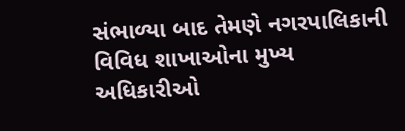સંભાળ્યા બાદ તેમણે નગરપાલિકાની વિવિધ શાખાઓના મુખ્ય અધિકારીઓ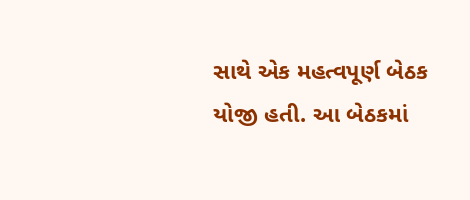સાથે એક મહત્વપૂર્ણ બેઠક યોજી હતી. આ બેઠકમાં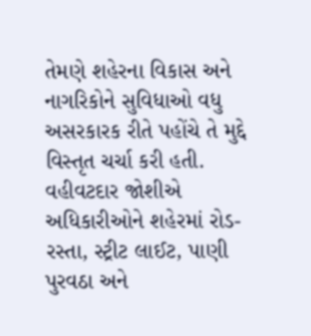તેમણે શહેરના વિકાસ અને નાગરિકોને સુવિધાઓ વધુ અસરકારક રીતે પહોંચે તે મુદ્દે વિસ્તૃત ચર્ચા કરી હતી. વહીવટદાર જોશીએ અધિકારીઓને શહેરમાં રોડ-રસ્તા, સ્ટ્રીટ લાઈટ, પાણી પુરવઠા અને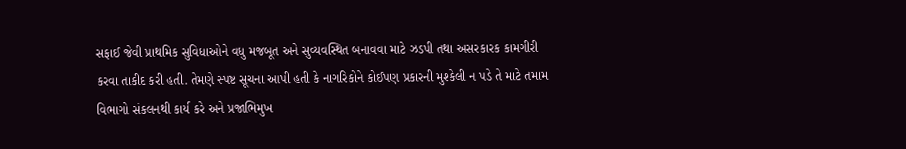સફાઈ જેવી પ્રાથમિક સુવિધાઓને વધુ મજબૂત અને સુવ્યવસ્થિત બનાવવા માટે ઝડપી તથા અસરકારક કામગીરી કરવા તાકીદ કરી હતી. તેમણે સ્પષ્ટ સૂચના આપી હતી કે નાગરિકોને કોઈપણ પ્રકારની મુશ્કેલી ન પડે તે માટે તમામ વિભાગો સંકલનથી કાર્ય કરે અને પ્રજાભિમુખ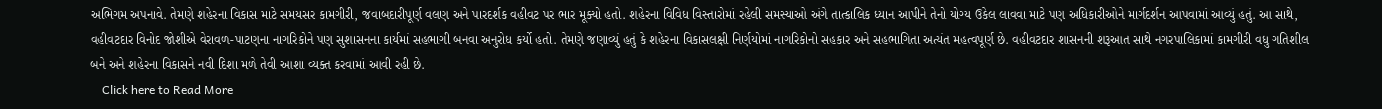અભિગમ અપનાવે. તેમણે શહેરના વિકાસ માટે સમયસર કામગીરી, જવાબદારીપૂર્ણ વલણ અને પારદર્શક વહીવટ પર ભાર મૂક્યો હતો. શહેરના વિવિધ વિસ્તારોમાં રહેલી સમસ્યાઓ અંગે તાત્કાલિક ધ્યાન આપીને તેનો યોગ્ય ઉકેલ લાવવા માટે પણ અધિકારીઓને માર્ગદર્શન આપવામાં આવ્યું હતું. આ સાથે, વહીવટદાર વિનોદ જોશીએ વેરાવળ-પાટણના નાગરિકોને પણ સુશાસનના કાર્યમાં સહભાગી બનવા અનુરોધ કર્યો હતો. તેમણે જણાવ્યું હતું કે શહેરના વિકાસલક્ષી નિર્ણયોમાં નાગરિકોનો સહકાર અને સહભાગિતા અત્યંત મહત્વપૂર્ણ છે. વહીવટદાર શાસનની શરૂઆત સાથે નગરપાલિકામાં કામગીરી વધુ ગતિશીલ બને અને શહેરના વિકાસને નવી દિશા મળે તેવી આશા વ્યક્ત કરવામાં આવી રહી છે.
    Click here to Read More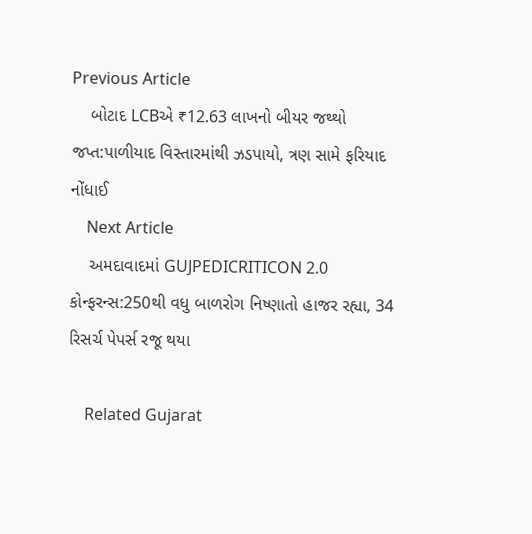Previous Article
    બોટાદ LCBએ ₹12.63 લાખનો બીયર જથ્થો જપ્ત:પાળીયાદ વિસ્તારમાંથી ઝડપાયો, ત્રણ સામે ફરિયાદ નોંધાઈ
    Next Article
    અમદાવાદમાં GUJPEDICRITICON 2.0 કોન્ફરન્સ:250થી વધુ બાળરોગ નિષ્ણાતો હાજર રહ્યા, 34 રિસર્ચ પેપર્સ રજૂ થયા

    Related Gujarat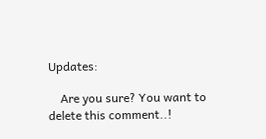Updates:

    Are you sure? You want to delete this comment..!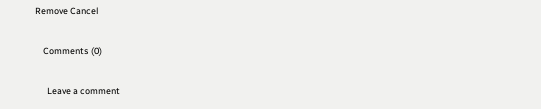Remove Cancel

    Comments (0)

      Leave a comment